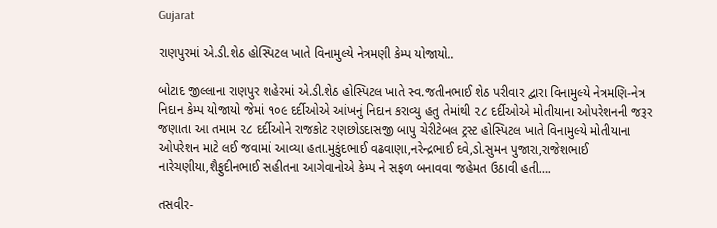Gujarat

રાણપુરમાં એ.ડી.શેઠ હોસ્પિટલ ખાતે વિનામુલ્યે નેત્રમણી કેમ્પ યોજાયો..

બોટાદ જીલ્લાના રાણપુર શહેરમાં એ.ડી.શેઠ હોસ્પિટલ ખાતે સ્વ.જતીનભાઈ શેઠ પરીવાર દ્વારા વિનામુલ્યે નેત્રમણિ-નેત્ર નિદાન કેમ્પ યોજાયો જેમાં ૧૦૯ દર્દીઓએ આંખનું નિદાન કરાવ્યુ હતુ તેમાંથી ૨૮ દર્દીઓએ મોતીયાના ઓપરેશનની જરૂર જણાતા આ તમામ ૨૮ દર્દીઓને રાજકોટ રણછોડદાસજી બાપુ ચેરીટેબલ ટ્રસ્ટ હોસ્પિટલ ખાતે વિનામુલ્યે મોતીયાના ઓપરેશન માટે લઈ જવામાં આવ્યા હતા.મુકુંદભાઈ વઢવાણા,નરેન્દ્રભાઈ દવે,ડો.સુમન પુજારા,રાજેશભાઈ નારેચણીયા,શૈફુદીનભાઈ સહીતના આગેવાનોએ કેમ્પ ને સફળ બનાવવા જહેમત ઉઠાવી હતી….

તસવીર-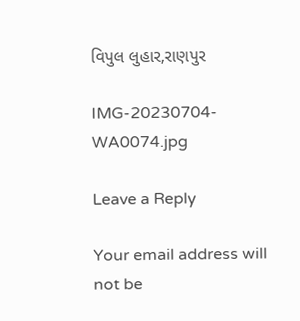વિપુલ લુહાર,રાણપુર

IMG-20230704-WA0074.jpg

Leave a Reply

Your email address will not be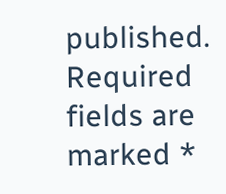published. Required fields are marked *